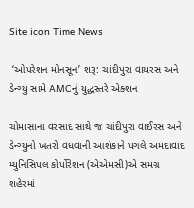Site icon Time News

 ‘ઓપરેશન મોનસૂન’ શરૂ: ચાંદીપુરા વાયરસ અને ડેન્ગ્યુ સામે AMCનું યુદ્ધસ્તરે એક્શન

ચોમાસાના વરસાદ સાથે જ ચાંદીપુરા વાઈરસ અને ડેન્ગ્યુનો ખતરો વધવાની આશંકાને પગલે અમદાવાદ મ્યુનિસિપલ કોર્પોરેશન (એએમસી)એ સમગ્ર શહેરમાં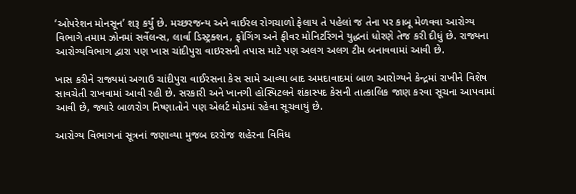‘ઓપરેશન મોનસૂન’ શરૂ કર્યું છે. મચ્છરજન્ય અને વાઈરલ રોગચાળો ફેલાય તે પહેલાં જ તેના પર કાબૂ મેળવવા આરોગ્ય વિભાગે તમામ ઝોનમાં સર્વેલન્સ, લાર્વા ડિસ્ટ્રક્શન, ફોગિંગ અને ફીવર મોનિટરિંગને યુદ્ધનાં ધોરણે તેજ કરી દીધું છે. રાજ્યના આરોગ્યવિભાગ દ્વારા પણ ખાસ ચાંદીપુરા વાઇરસની તપાસ માટે પણ અલગ અલગ ટીમ બનાવવામાં આવી છે.

ખાસ કરીને રાજ્યમાં અગાઉ ચાંદીપુરા વાઈરસના કેસ સામે આવ્યા બાદ અમદાવાદમાં બાળ આરોગ્યને કેન્દ્રમાં રાખીને વિશેષ સાવચેતી રાખવામાં આવી રહી છે. સરકારી અને ખાનગી હોસ્પિટલને શંકાસ્પદ કેસની તાત્કાલિક જાણ કરવા સૂચના આપવામાં આવી છે, જ્યારે બાળરોગ નિષ્ણાતોને પણ એલર્ટ મોડમાં રહેવા સૂચવાયું છે.

આરોગ્ય વિભાગનાં સૂત્રનાં જણાવ્યા મુજબ દરરોજ શહેરના વિવિધ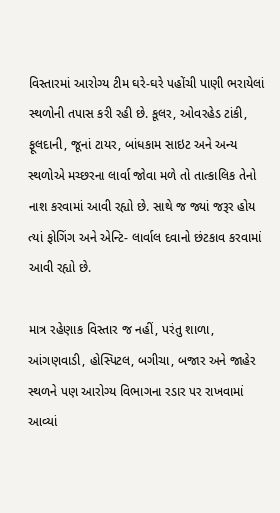વિસ્તારમાં આરોગ્ય ટીમ ઘરે-ઘરે પહોંચી પાણી ભરાયેલાં સ્થળોની તપાસ કરી રહી છે. કૂલર, ઓવરહેડ ટાંકી, ફૂલદાની, જૂનાં ટાયર, બાંધકામ સાઇટ અને અન્ય સ્થળોએ મચ્છરના લાર્વા જોવા મળે તો તાત્કાલિક તેનો નાશ કરવામાં આવી રહ્યો છે. સાથે જ જ્યાં જરૂર હોય ત્યાં ફોગિંગ અને એન્ટિ- લાર્વાલ દવાનો છંટકાવ કરવામાં આવી રહ્યો છે.

માત્ર રહેણાક વિસ્તાર જ નહીં, પરંતુ શાળા, આંગણવાડી, હોસ્પિટલ, બગીચા, બજાર અને જાહેર સ્થળને પણ આરોગ્ય વિભાગના રડાર પર રાખવામાં આવ્યાં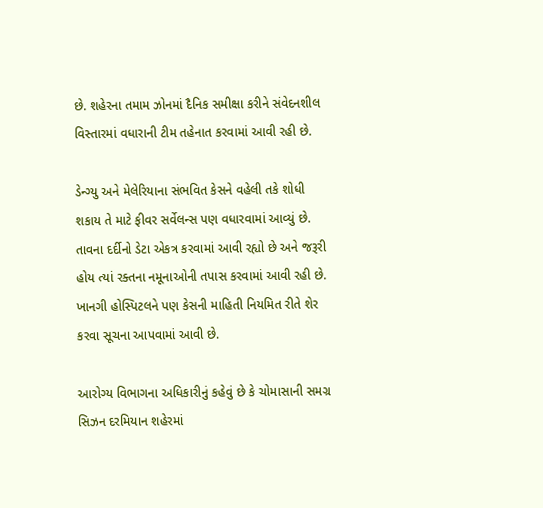છે. શહેરના તમામ ઝોનમાં દૈનિક સમીક્ષા કરીને સંવેદનશીલ વિસ્તારમાં વધારાની ટીમ તહેનાત કરવામાં આવી રહી છે.

ડેન્ગ્યુ અને મેલેરિયાના સંભવિત કેસને વહેલી તકે શોધી શકાય તે માટે ફીવર સર્વેલન્સ પણ વધારવામાં આવ્યું છે. તાવના દર્દીનો ડેટા એકત્ર કરવામાં આવી રહ્યો છે અને જરૂરી હોય ત્યાં રક્તના નમૂનાઓની તપાસ કરવામાં આવી રહી છે. ખાનગી હોસ્પિટલને પણ કેસની માહિતી નિયમિત રીતે શેર કરવા સૂચના આપવામાં આવી છે.

આરોગ્ય વિભાગના અધિકારીનું કહેવું છે કે ચોમાસાની સમગ્ર સિઝન દરમિયાન શહેરમાં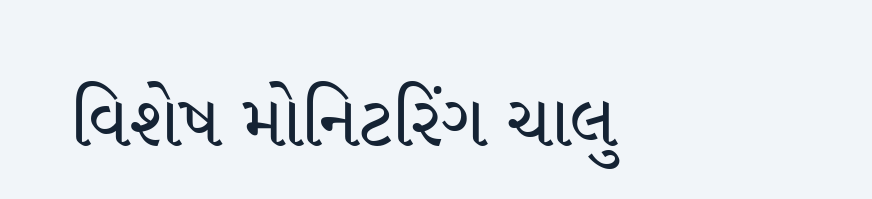વિશેષ મોનિટરિંગ ચાલુ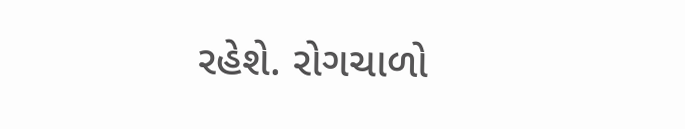રહેશે. રોગચાળો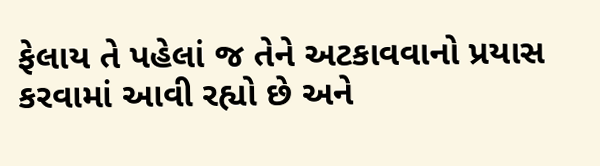ફેલાય તે પહેલાં જ તેને અટકાવવાનો પ્રયાસ કરવામાં આવી રહ્યો છે અને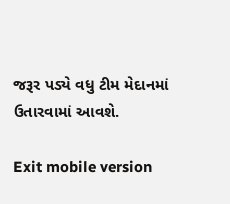જરૂર પડ્યે વધુ ટીમ મેદાનમાં ઉતારવામાં આવશે.

Exit mobile version